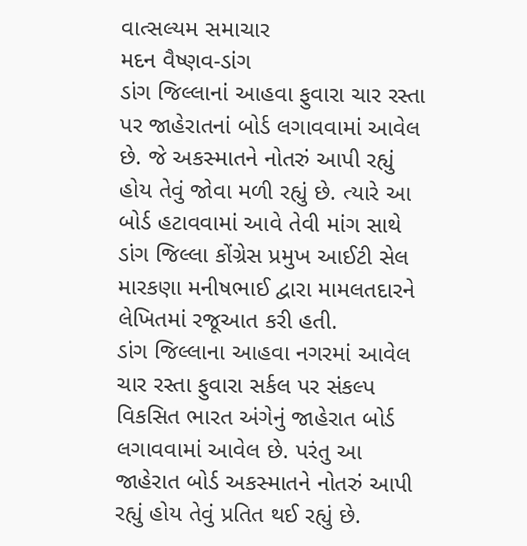વાત્સલ્યમ સમાચાર
મદન વૈષ્ણવ-ડાંગ
ડાંગ જિલ્લાનાં આહવા ફુવારા ચાર રસ્તા પર જાહેરાતનાં બોર્ડ લગાવવામાં આવેલ છે. જે અકસ્માતને નોતરું આપી રહ્યું હોય તેવું જોવા મળી રહ્યું છે. ત્યારે આ બોર્ડ હટાવવામાં આવે તેવી માંગ સાથે ડાંગ જિલ્લા કોંગ્રેસ પ્રમુખ આઈટી સેલ મારકણા મનીષભાઈ દ્વારા મામલતદારને લેખિતમાં રજૂઆત કરી હતી.
ડાંગ જિલ્લાના આહવા નગરમાં આવેલ ચાર રસ્તા ફુવારા સર્કલ પર સંકલ્પ વિકસિત ભારત અંગેનું જાહેરાત બોર્ડ લગાવવામાં આવેલ છે. પરંતુ આ જાહેરાત બોર્ડ અકસ્માતને નોતરું આપી રહ્યું હોય તેવું પ્રતિત થઈ રહ્યું છે.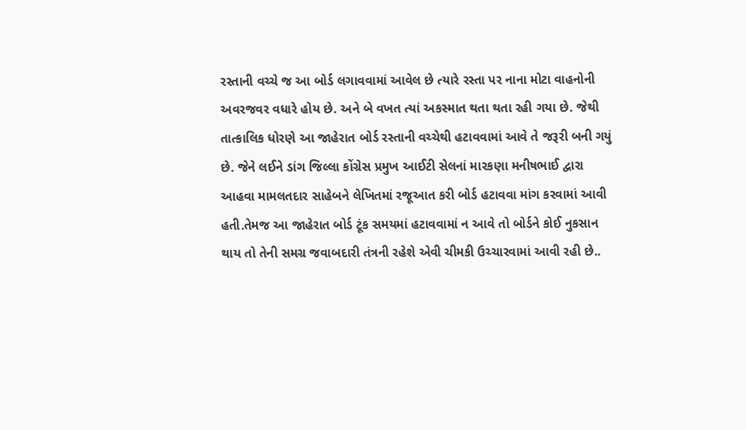રસ્તાની વચ્ચે જ આ બોર્ડ લગાવવામાં આવેલ છે ત્યારે રસ્તા પર નાના મોટા વાહનોની અવરજવર વધારે હોય છે. અને બે વખત ત્યાં અકસ્માત થતા થતા રહી ગયા છે. જેથી તાત્કાલિક ધોરણે આ જાહેરાત બોર્ડ રસ્તાની વચ્ચેથી હટાવવામાં આવે તે જરૂરી બની ગયું છે. જેને લઈને ડાંગ જિલ્લા કોંગ્રેસ પ્રમુખ આઈટી સેલનાં મારકણા મનીષભાઈ દ્વારા આહવા મામલતદાર સાહેબને લેખિતમાં રજૂઆત કરી બોર્ડ હટાવવા માંગ કરવામાં આવી હતી.તેમજ આ જાહેરાત બોર્ડ ટૂંક સમયમાં હટાવવામાં ન આવે તો બોર્ડને કોઈ નુકસાન થાય તો તેની સમગ્ર જવાબદારી તંત્રની રહેશે એવી ચીમકી ઉચ્ચારવામાં આવી રહી છે..